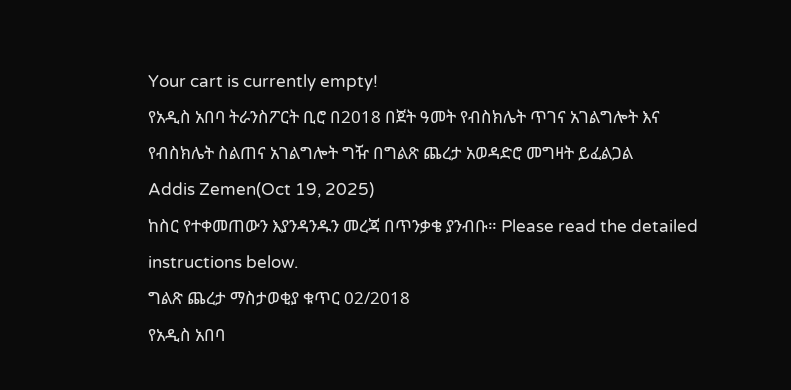Your cart is currently empty!
የአዲስ አበባ ትራንስፖርት ቢሮ በ2018 በጀት ዓመት የብስክሌት ጥገና አገልግሎት እና የብስክሌት ስልጠና አገልግሎት ግዥ በግልጽ ጨረታ አወዳድሮ መግዛት ይፈልጋል
Addis Zemen(Oct 19, 2025)
ከስር የተቀመጠውን እያንዳንዱን መረጃ በጥንቃቄ ያንብቡ። Please read the detailed instructions below.
ግልጽ ጨረታ ማስታወቂያ ቁጥር 02/2018
የአዲስ አበባ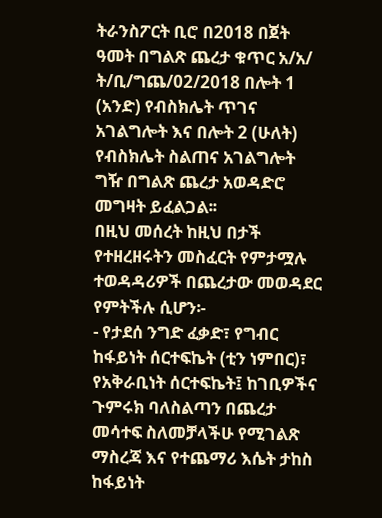ትራንስፖርት ቢሮ በ2018 በጀት ዓመት በግልጽ ጨረታ ቁጥር አ/አ/ ት/ቢ/ግጨ/02/2018 በሎት 1 (አንድ) የብስክሌት ጥገና አገልግሎት እና በሎት 2 (ሁለት) የብስክሌት ስልጠና አገልግሎት ግዥ በግልጽ ጨረታ አወዳድሮ መግዛት ይፈልጋል፡፡
በዚህ መሰረት ከዚህ በታች የተዘረዘሩትን መስፈርት የምታሟሉ ተወዳዳሪዎች በጨረታው መወዳደር የምትችሉ ሲሆን፡-
- የታደሰ ንግድ ፈቃድ፣ የግብር ከፋይነት ሰርተፍኬት (ቲን ነምበር)፣ የአቅራቢነት ሰርተፍኬት፤ ከገቢዎችና ጉምሩክ ባለስልጣን በጨረታ መሳተፍ ስለመቻላችሁ የሚገልጽ ማስረጃ እና የተጨማሪ እሴት ታከስ ከፋይነት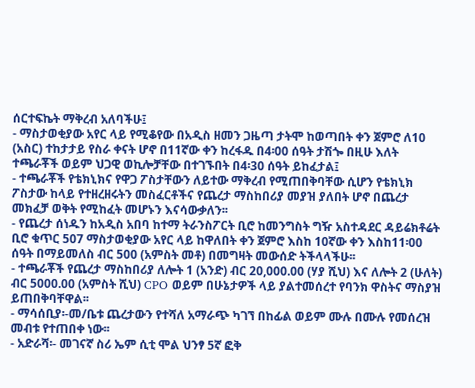ሰርተፍኬት ማቅረብ አለባችሁ፤
- ማስታወቂያው አየር ላይ የሚቆየው በአዲስ ዘመን ጋዜጣ ታትሞ ከወጣበት ቀን ጀምሮ ለ10 (አስር) ተከታታይ የስራ ቀናት ሆኖ በ11ኛው ቀን ከረፋዱ በ4፡00 ሰዓት ታሽጐ በዚሁ እለት ተጫራቾች ወይም ህጋዊ ወኪሎቻቸው በተገኙበት በ4፡30 ሰዓት ይከፈታል፤
- ተጫራቾች የቴክኒክና የዋጋ ፖስታቸውን ለይተው ማቅረብ የሚጠበቅባቸው ሲሆን የቴክኒክ ፖስታው ከላይ የተዘረዘሩትን መስፈርቶችና የጨረታ ማስከበሪያ መያዝ ያለበት ሆኖ በጨረታ መክፈቻ ወቅት የሚከፈት መሆኑን እናሳውቃለን፡፡
- የጨረታ ሰነዱን ከአዲስ አበባ ከተማ ትራንስፖርት ቢሮ ከመንግስት ግዥ አስተዳደር ዳይሬክቶሬት ቢሮ ቁጥር 507 ማስታወቂያው አየር ላይ ከዋለበት ቀን ጀምሮ እስከ 10ኛው ቀን እስከ11፡00 ሰዓት በማይመለስ ብር 500 (አምስት መቶ) በመግዛት መውሰድ ትችላላችሁ፡፡
- ተጫራቾች የጨረታ ማስከበሪያ ለሎት 1 (አንድ) ብር 20,000.00 (ሃያ ሺህ) እና ለሎት 2 (ሁለት) ብር 5000.00 (አምስት ሺህ) CPO ወይም በሁኔታዎች ላይ ያልተመሰረተ የባንክ ዋስትና ማስያዝ ይጠበቅባቸዋል፡፡
- ማሳሰቢያ፡-መ/ቤቱ ጨረታውን የተሻለ አማራጭ ካገኘ በከፊል ወይም ሙሉ በሙሉ የመሰረዝ መብቱ የተጠበቀ ነው፡፡
- አድራሻ፡- መገናኛ ስሪ ኤም ሲቲ ሞል ህንፃ 5ኛ ፎቅ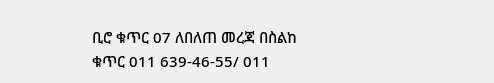ቢሮ ቁጥር 07 ለበለጠ መረጃ በስልከ ቁጥር 011 639-46-55/ 011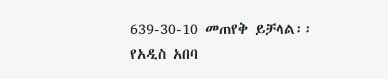639-30-10 መጠየቅ ይቻላል፡፡
የአዲስ አበባ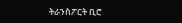ትራንስፖርት ቢሮ